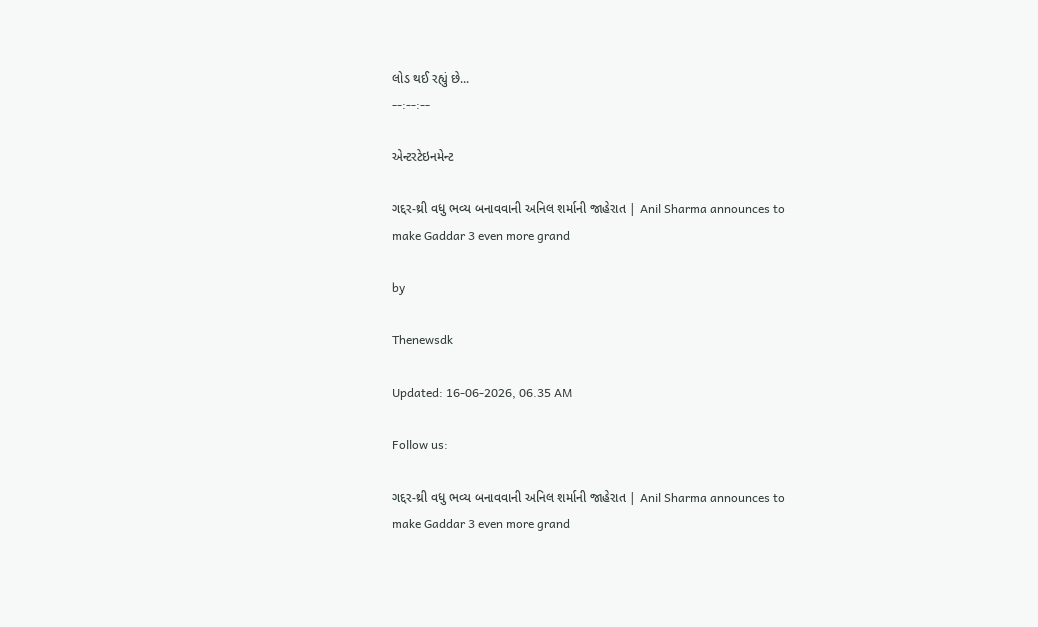લોડ થઈ રહ્યું છે...
--:--:--

એન્ટરટેઇનમેન્ટ

ગદ્દર-થ્રી વધુ ભવ્ય બનાવવાની અનિલ શર્માની જાહેરાત | Anil Sharma announces to make Gaddar 3 even more grand

by

Thenewsdk

Updated: 16-06-2026, 06.35 AM

Follow us:

ગદ્દર-થ્રી વધુ ભવ્ય બનાવવાની અનિલ શર્માની જાહેરાત | Anil Sharma announces to make Gaddar 3 even more grand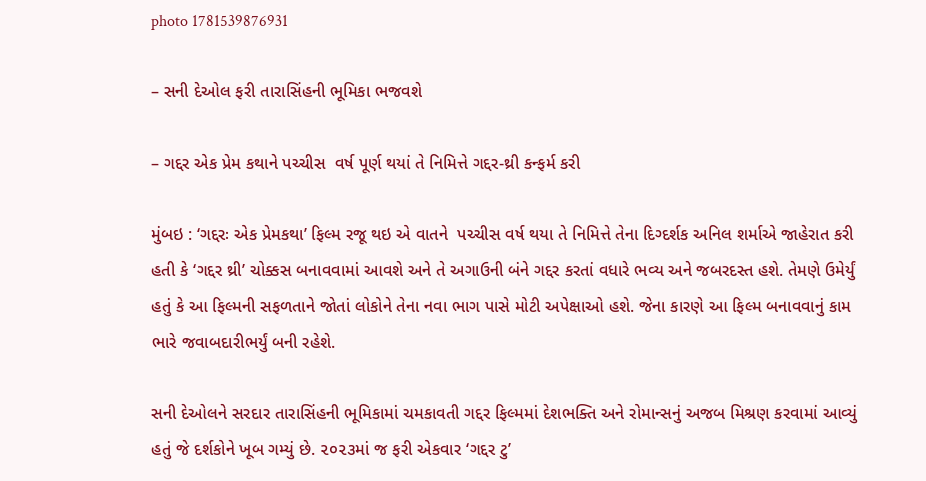photo 1781539876931

– સની દેઓલ ફરી તારાસિંહની ભૂમિકા ભજવશે

– ગદ્દર એક પ્રેમ કથાને પચ્ચીસ  વર્ષ પૂર્ણ થયાં તે નિમિત્તે ગદ્દર-થ્રી કન્ફર્મ કરી

મુંબઇ : ‘ગદ્દરઃ એક પ્રેમકથા’ ફિલ્મ રજૂ થઇ એ વાતને  પચ્ચીસ વર્ષ થયા તે નિમિત્તે તેના દિગ્દર્શક અનિલ શર્માએ જાહેરાત કરી હતી કે ‘ગદ્દર થ્રી’ ચોક્કસ બનાવવામાં આવશે અને તે અગાઉની બંને ગદ્દર કરતાં વધારે ભવ્ય અને જબરદસ્ત હશે. તેમણે ઉમેર્યું હતું કે આ ફિલ્મની સફળતાને જોતાં લોકોને તેના નવા ભાગ પાસે મોટી અપેક્ષાઓ હશે. જેના કારણે આ ફિલ્મ બનાવવાનું કામ ભારે જવાબદારીભર્યું બની રહેશે.

સની દેઓલને સરદાર તારાસિંહની ભૂમિકામાં ચમકાવતી ગદ્દર ફિલ્મમાં દેશભક્તિ અને રોમાન્સનું અજબ મિશ્રણ કરવામાં આવ્યું હતું જે દર્શકોને ખૂબ ગમ્યું છે. ૨૦૨૩માં જ ફરી એકવાર ‘ગદ્દર ટુ’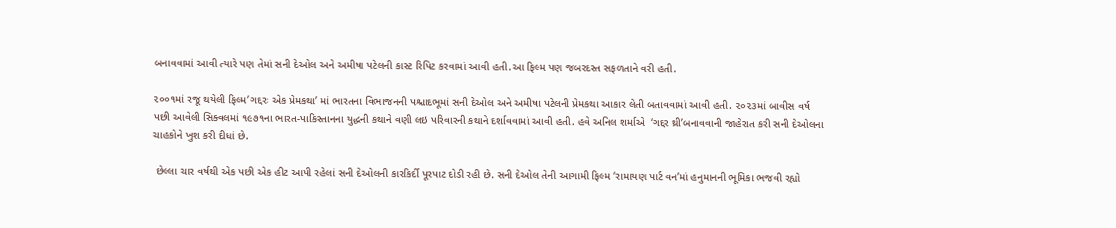બનાવવામાં આવી ત્યારે પણ તેમાં સની દેઓલ અને અમીષા પટેલની કાસ્ટ રિપિટ કરવામાં આવી હતી.આ ફિલ્મ પણ જબરદસ્ત સફળતાને વરી હતી.

૨૦૦૧માં રજૂ થયેલી ફિલ્મ’ગદ્દરઃ એક પ્રેમકથા’ માં ભારતના વિભાજનની પશ્ચાદભૂમાં સની દેઓલ અને અમીષા પટેલની પ્રેમકથા આકાર લેતી બતાવવામાં આવી હતી. ૨૦૨૩માં બાવીસ વર્ષ પછી આવેલી સિક્વલમાં ૧૯૭૧ના ભારત-પાકિસ્તાનના યુદ્ધની કથાને વણી લઇ પરિવારની કથાને દર્શાવવામાં આવી હતી. હવે અનિલ શર્માએ  ‘ગદ્દર થ્રી’બનાવવાની જાહેરાત કરી સની દેઓલના ચાહકોને ખુશ કરી દીધાં છે.

 છેલ્લા ચાર વર્ષથી એક પછી એક હીટ આપી રહેલાં સની દેઓલની કારકિર્દી પૂરપાટ દોડી રહી છે. સની દેઓલ તેની આગામી ફિલ્મ ‘રામાયણ પાર્ટ વન’માં હનુમાનની ભૂમિકા ભજવી રહ્યો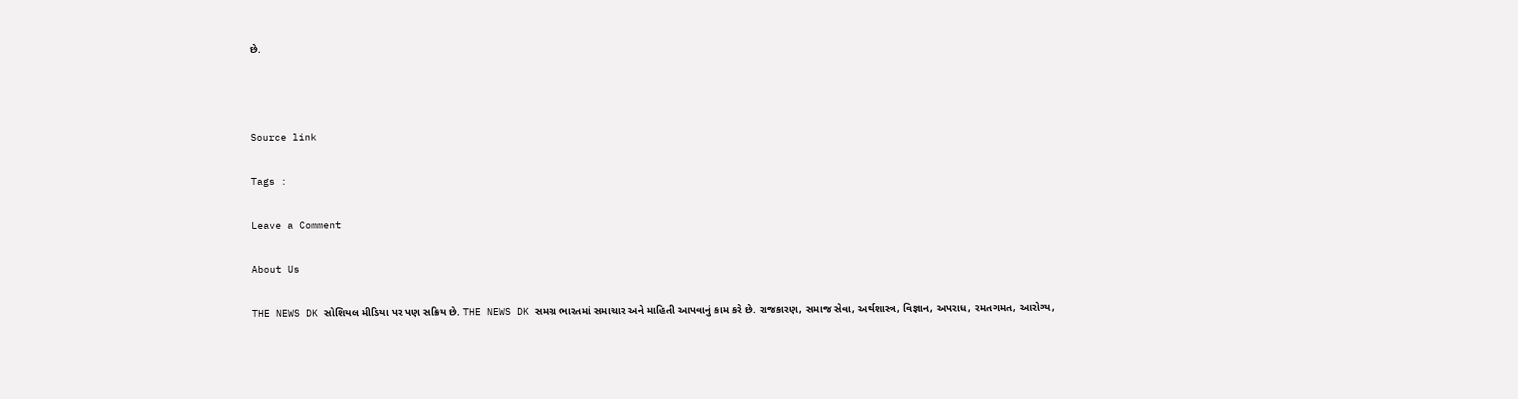છે.



Source link

Tags :

Leave a Comment

About Us

THE NEWS DK સોશિયલ મીડિયા પર પણ સક્રિય છે. THE NEWS DK સમગ્ર ભારતમાં સમાચાર અને માહિતી આપવાનું કામ કરે છે. રાજકારણ, સમાજ સેવા, અર્થશાસ્ત્ર, વિજ્ઞાન, અપરાધ, રમતગમત, આરોગ્ય,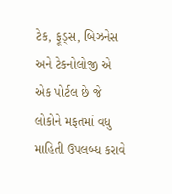ટેક, ફૂડ્સ, બિઝનેસ અને ટેકનોલોજી એ એક પોર્ટલ છે જે લોકોને મફતમાં વધુ માહિતી ઉપલબ્ધ કરાવે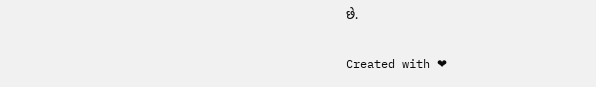છે.

Created with ❤